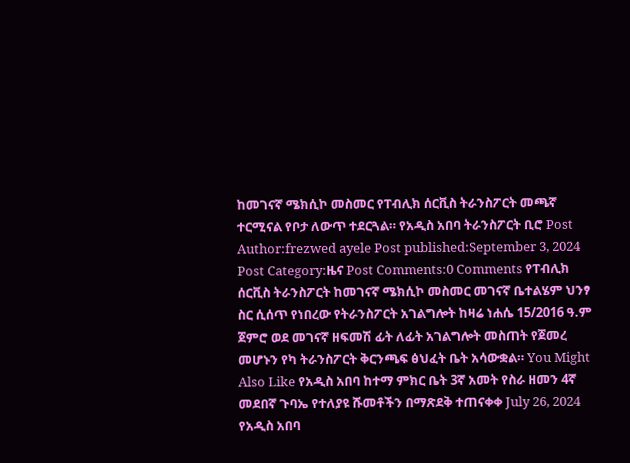ከመገናኛ ሜክሲኮ መስመር የፐብሊክ ሰርቪስ ትራንስፖርት መጫኛ ተርሚናል የቦታ ለውጥ ተደርጓል። የአዲስ አበባ ትራንስፖርት ቢሮ Post Author:frezwed ayele Post published:September 3, 2024 Post Category:ዜና Post Comments:0 Comments የፐብሊክ ሰርቪስ ትራንስፖርት ከመገናኛ ሜክሲኮ መስመር መገናኛ ቤተልሄም ህንፃ ስር ሲሰጥ የነበረው የትራንስፖርት አገልግሎት ከዛሬ ነሐሴ 15/2016 ዓ.ም ጀምሮ ወደ መገናኛ ዘፍመሽ ፊት ለፊት አገልግሎት መስጠት የጀመረ መሆኑን የካ ትራንስፖርት ቅርንጫፍ ፅህፈት ቤት አሳውቋል። You Might Also Like የአዲስ አበባ ከተማ ምክር ቤት 3ኛ አመት የስራ ዘመን 4ኛ መደበኛ ጉባኤ የተለያዩ ሹመቶችን በማጽደቅ ተጠናቀቀ July 26, 2024 የአዲስ አበባ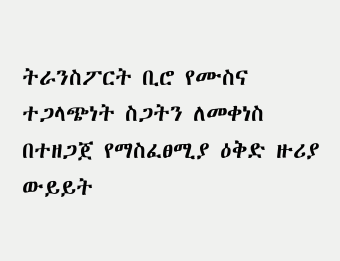ትራንስፖርት ቢሮ የሙስና ተጋላጭነት ስጋትን ለመቀነስ በተዘጋጀ የማስፈፀሚያ ዕቅድ ዙሪያ ውይይት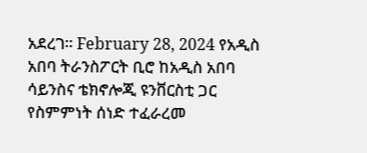አደረገ። February 28, 2024 የአዲስ አበባ ትራንስፖርት ቢሮ ከአዲስ አበባ ሳይንስና ቴክኖሎጂ ዩንቨርስቲ ጋር የስምምነት ሰነድ ተፈራረመ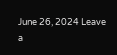June 26, 2024 Leave a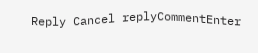Reply Cancel replyCommentEnter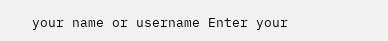your name or username Enter your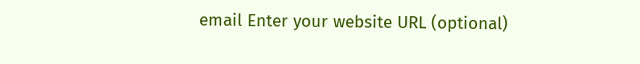email Enter your website URL (optional)